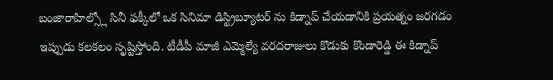బంజారాహిల్స్లో సినీ ఫక్కీలో ఒక సినిమా డిస్ట్రిబ్యూటర్ ను కిడ్నాప్ చేయడానికి ప్రయత్నం జరగడం ఇప్పుడు కలకలం సృష్టిస్తోంది. టీడీపీ మాజీ ఎమ్మెల్యే వరదరాజులు కొడుకు కొండారెడ్డి ఈ కిడ్నాప్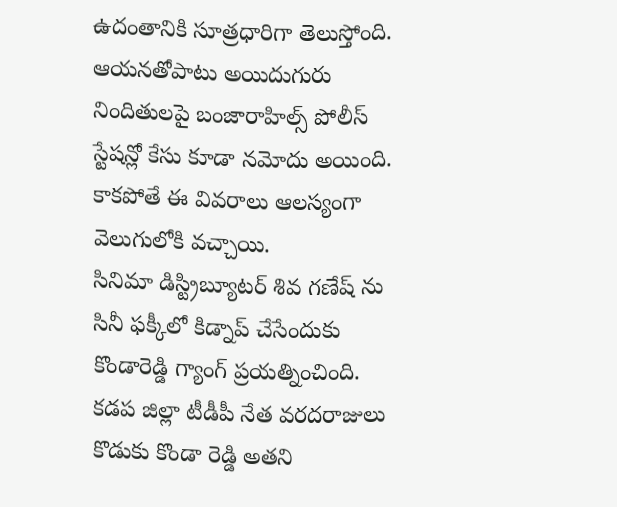ఉదంతానికి సూత్రధారిగా తెలుస్తోంది. ఆయనతోపాటు అయిదుగురు నిందితులపై బంజారాహిల్స్ పోలీస్ స్టేషన్లో కేసు కూడా నమోదు అయింది. కాకపోతే ఈ వివరాలు ఆలస్యంగా వెలుగులోకి వచ్చాయి.
సినిమా డిస్ట్రిబ్యూటర్ శివ గణేష్ ను సినీ ఫక్కీలో కిడ్నాప్ చేసేందుకు కొండారెడ్డి గ్యాంగ్ ప్రయత్నించింది. కడప జిల్లా టీడీపీ నేత వరదరాజులు కొడుకు కొండా రెడ్డి అతని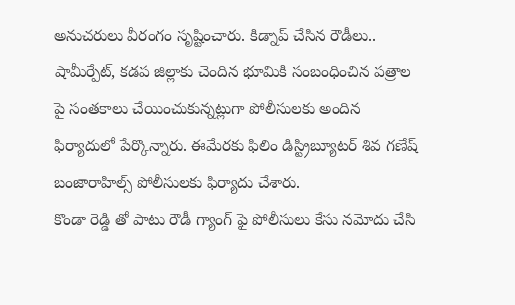అనుచరులు వీరంగం సృష్టించారు. కిడ్నాప్ చేసిన రౌడీలు.. షామీర్పేట్, కడప జిల్లాకు చెందిన భూమికి సంబంధించిన పత్రాల పై సంతకాలు చేయించుకున్నట్లుగా పోలీసులకు అందిన ఫిర్యాదులో పేర్కొన్నారు. ఈమేరకు ఫిలిం డిస్ట్రిబ్యూటర్ శివ గణేష్ బంజారాహిల్స్ పోలీసులకు ఫిర్యాదు చేశారు.
కొండా రెడ్డి తో పాటు రౌడీ గ్యాంగ్ ఫై పోలీసులు కేసు నమోదు చేసి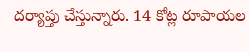దర్యాప్తు చేస్తున్నారు. 14 కోట్ల రూపాయల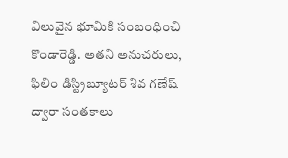విలువైన భూమికి సంబంధించి కొండారెడ్డి. అతని అనుచరులు, ఫిలిం డిస్ట్రిబ్యూటర్ శివ గణేష్ ద్వారా సంతకాలు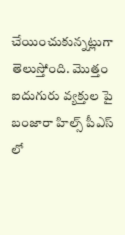చేయించుకున్నట్లుగా తెలుస్తోంది. మొత్తం ఐదుగురు వ్యక్తుల పై బంజారా హిల్స్ పీఎస్ లో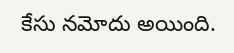కేసు నమోదు అయింది.